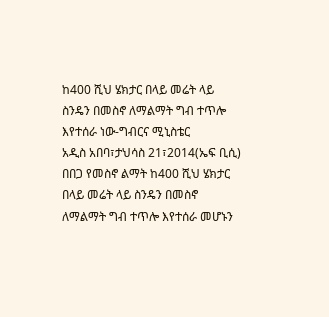ከ400 ሺህ ሄክታር በላይ መሬት ላይ ስንዴን በመስኖ ለማልማት ግብ ተጥሎ እየተሰራ ነው-ግብርና ሚኒስቴር
አዲስ አበባ፣ታህሳስ 21፣2014(ኤፍ ቢሲ) በበጋ የመስኖ ልማት ከ400 ሺህ ሄክታር በላይ መሬት ላይ ስንዴን በመስኖ ለማልማት ግብ ተጥሎ እየተሰራ መሆኑን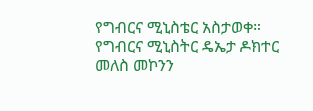የግብርና ሚኒስቴር አስታወቀ።
የግብርና ሚኒስትር ዴኤታ ዶክተር መለስ መኮንን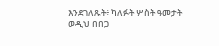እንደገለጹት፥ ካለፉት ሦስት ዓመታት ወዲህ በበጋ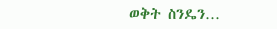ወቅት ስንዴን…